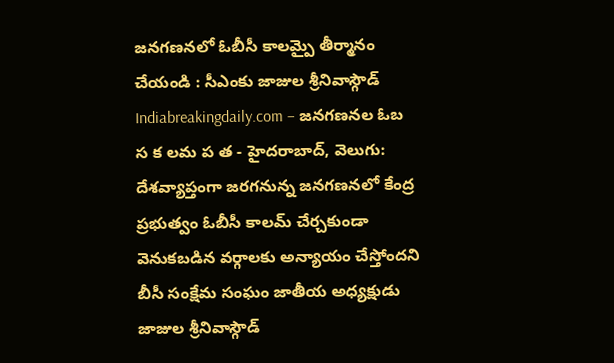జనగణనలో ఓబీసీ కాలమ్పై తీర్మానం చేయండి : సీఎంకు జాజుల శ్రీనివాస్గౌడ్
Indiabreakingdaily.com – జనగణనల ఓబ స క లమ ప త - హైదరాబాద్, వెలుగు: దేశవ్యాప్తంగా జరగనున్న జనగణనలో కేంద్ర ప్రభుత్వం ఓబీసీ కాలమ్ చేర్చకుండా వెనుకబడిన వర్గాలకు అన్యాయం చేస్తోందని బీసీ సంక్షేమ సంఘం జాతీయ అధ్యక్షుడు జాజుల శ్రీనివాస్గౌడ్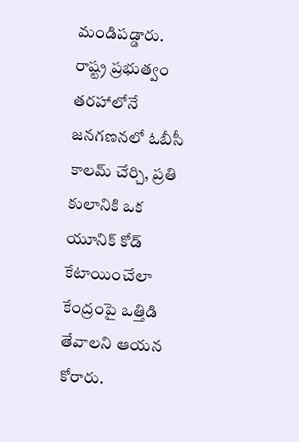మండిపడ్డారు. రాష్ట్ర ప్రభుత్వం తరహాలోనే జనగణనలో ఓబీసీ కాలమ్ చేర్చి, ప్రతి కులానికి ఒక యూనిక్ కోడ్ కేటాయించేలా కేంద్రంపై ఒత్తిడి తేవాలని ఆయన కోరారు.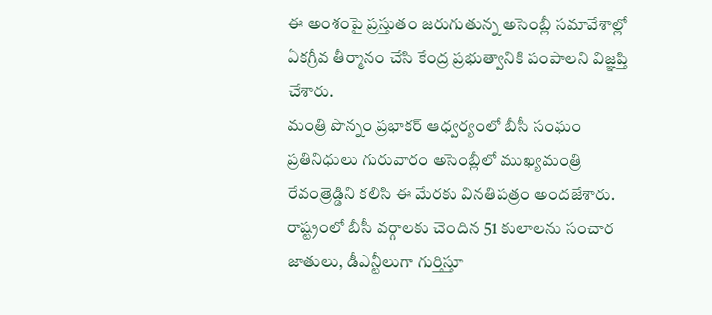ఈ అంశంపై ప్రస్తుతం జరుగుతున్న అసెంబ్లీ సమావేశాల్లో ఏకగ్రీవ తీర్మానం చేసి కేంద్ర ప్రభుత్వానికి పంపాలని విజ్ఞప్తి చేశారు.
మంత్రి పొన్నం ప్రభాకర్ ఆధ్వర్యంలో బీసీ సంఘం ప్రతినిధులు గురువారం అసెంబ్లీలో ముఖ్యమంత్రి రేవంత్రెడ్డిని కలిసి ఈ మేరకు వినతిపత్రం అందజేశారు. రాష్ట్రంలో బీసీ వర్గాలకు చెందిన 51 కులాలను సంచార జాతులు, డీఎన్టీలుగా గుర్తిస్తూ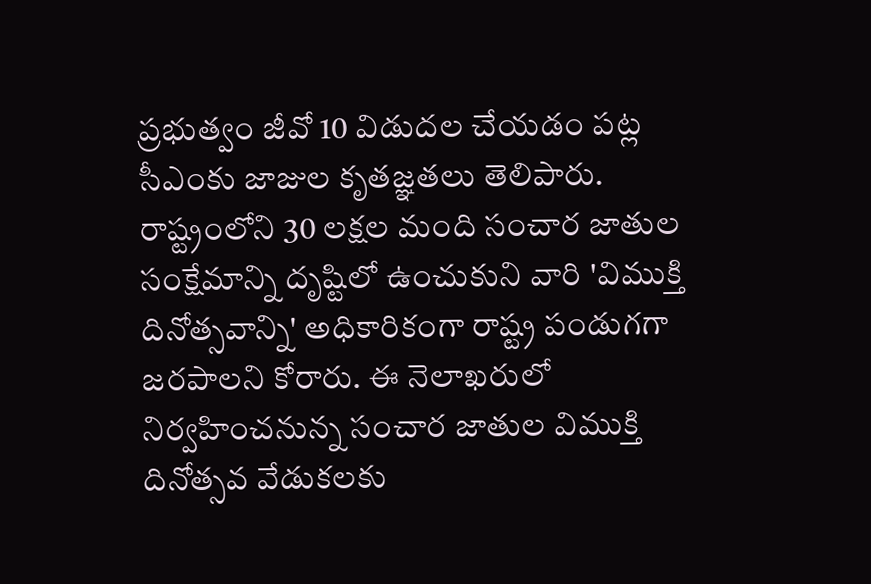ప్రభుత్వం జీవో 10 విడుదల చేయడం పట్ల సీఎంకు జాజుల కృతజ్ఞతలు తెలిపారు. రాష్ట్రంలోని 30 లక్షల మంది సంచార జాతుల సంక్షేమాన్ని దృష్టిలో ఉంచుకుని వారి 'విముక్తి దినోత్సవాన్ని' అధికారికంగా రాష్ట్ర పండుగగా జరపాలని కోరారు. ఈ నెలాఖరులో నిర్వహించనున్న సంచార జాతుల విముక్తి దినోత్సవ వేడుకలకు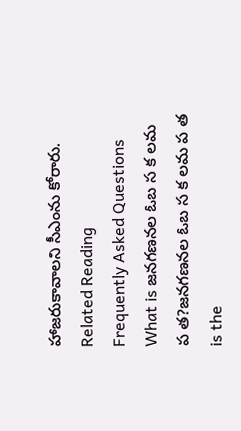హాజరుకావాలని సీఎంను కోరారు.
Related Reading
Frequently Asked Questions
What is జనగణనల ఓబ స క లమ ప త?జనగణనల ఓబ స క లమ ప త is the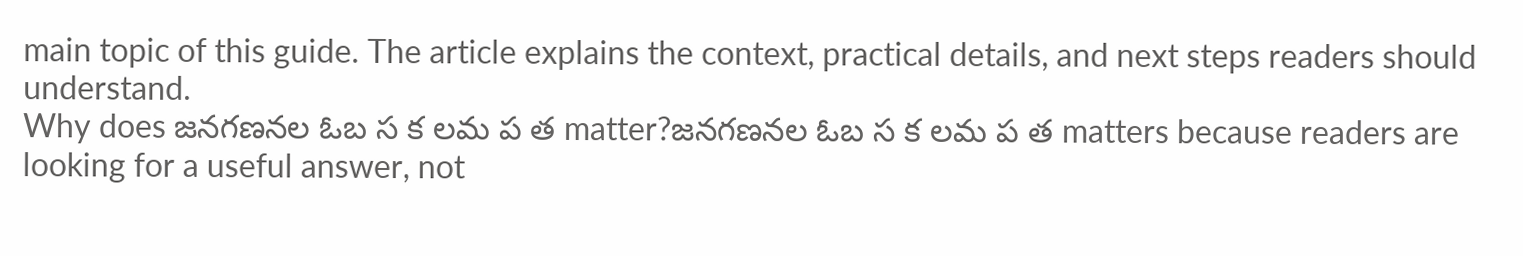main topic of this guide. The article explains the context, practical details, and next steps readers should understand.
Why does జనగణనల ఓబ స క లమ ప త matter?జనగణనల ఓబ స క లమ ప త matters because readers are looking for a useful answer, not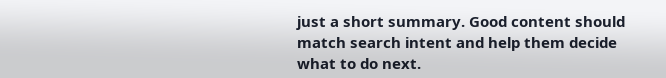just a short summary. Good content should match search intent and help them decide what to do next.